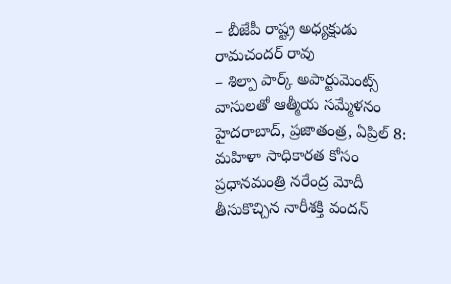– బీజేపీ రాష్ట్ర అధ్యక్షుడు రామచందర్ రావు
– శిల్పా పార్క్ అపార్టుమెంట్స్ వాసులతో ఆత్మీయ సమ్మేళనం
హైదరాబాద్, ప్రజాతంత్ర, ఏప్రిల్ 8: మహిళా సాధికారత కోసం ప్రధానమంత్రి నరేంద్ర మోదీ తీసుకొచ్చిన నారీశక్తి వందన్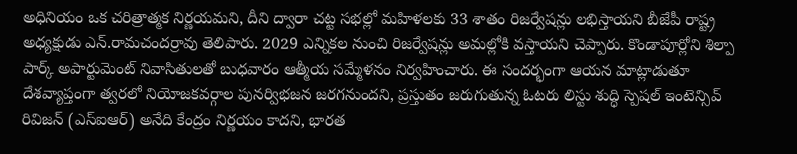అధినియం ఒక చరిత్రాత్మక నిర్ణయమని, దీని ద్వారా చట్ట సభల్లో మహిళలకు 33 శాతం రిజర్వేషన్లు లభిస్తాయని బీజేపీ రాష్ట్ర అధ్యక్షుడు ఎన్.రామచందర్రావు తెలిపారు. 2029 ఎన్నికల నుంచి రిజర్వేషన్లు అమల్లోకి వస్తాయని చెప్పారు. కొండాపూర్లోని శిల్పా పార్క్ అపార్టుమెంట్ నివాసితులతో బుధవారం ఆత్మీయ సమ్మేళనం నిర్వహించారు. ఈ సందర్భంగా ఆయన మాట్లాడుతూ దేశవ్యాప్తంగా త్వరలో నియోజకవర్గాల పునర్విభజన జరగనుందని, ప్రస్తుతం జరుగుతున్న ఓటరు లిస్టు శుద్ధి స్పెషల్ ఇంటెన్సివ్ రివిజన్ (ఎస్ఐఆర్) అనేది కేంద్రం నిర్ణయం కాదని, భారత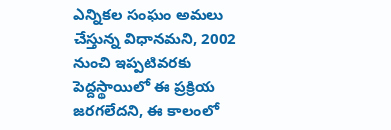ఎన్నికల సంఘం అమలు చేస్తున్న విధానమని, 2002 నుంచి ఇప్పటివరకు పెద్దస్థాయిలో ఈ ప్రక్రియ జరగలేదని, ఈ కాలంలో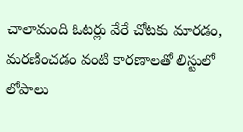చాలామంది ఓటర్లు వేరే చోటకు మారడం, మరణించడం వంటి కారణాలతో లిస్టులో లోపాలు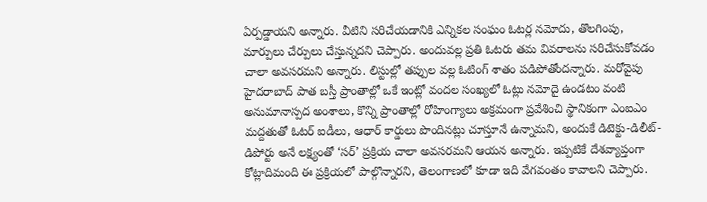ఏర్పడ్డాయని అన్నారు. వీటిని సరిచేయడానికి ఎన్నికల సంఘం ఓటర్ల నమోదు, తొలగింపు, మార్పులు చేర్పులు చేస్తున్నదని చెప్పారు. అందువల్ల ప్రతి ఓటరు తమ వివరాలను సరిచేసుకోవడం చాలా అవసరమని అన్నారు. లిస్టుల్లో తప్పుల వల్ల ఓటింగ్ శాతం పడిపోతోందన్నారు. మరోవైపు హైదరాబాద్ పాత బస్తీ ప్రాంతాల్లో ఒకే ఇంట్లో వందల సంఖ్యలో ఓట్లు నమోదై ఉండటం వంటి అనుమానాస్పద అంశాలు, కొన్ని ప్రాంతాల్లో రోహింగ్యాలు అక్రమంగా ప్రవేశించి స్థానికంగా ఎంఐఎం మద్దతుతో ఓటర్ ఐడీలు, ఆధార్ కార్డులు పొందినట్లు చూస్తూనే ఉన్నామని, అందుకే డిటెక్టు-డిలీట్-డిపోర్టు అనే లక్ష్యంతో ‘సర్’ ప్రక్రియ చాలా అవసరమని ఆయన అన్నారు. ఇప్పటికే దేశవ్యాప్తంగా కోట్లాదిమంది ఈ ప్రక్రియలో పాల్గొన్నారని, తెలంగాణలో కూడా ఇది వేగవంతం కావాలని చెప్పారు.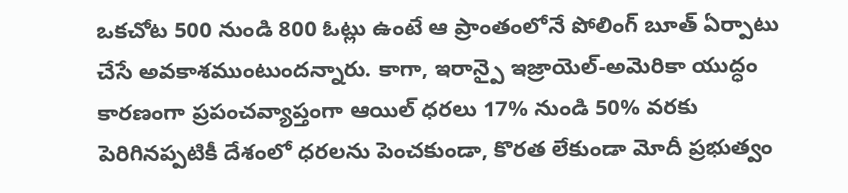ఒకచోట 500 నుండి 800 ఓట్లు ఉంటే ఆ ప్రాంతంలోనే పోలింగ్ బూత్ ఏర్పాటు చేసే అవకాశముంటుందన్నారు. కాగా, ఇరాన్పై ఇజ్రాయెల్-అమెరికా యుద్ధం కారణంగా ప్రపంచవ్యాప్తంగా ఆయిల్ ధరలు 17% నుండి 50% వరకు పెరిగినప్పటికీ దేశంలో ధరలను పెంచకుండా, కొరత లేకుండా మోదీ ప్రభుత్వం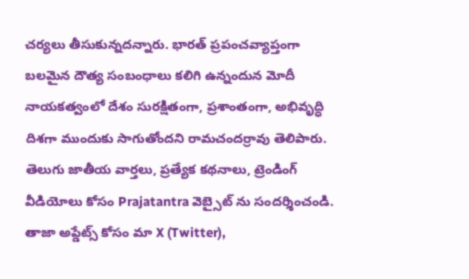చర్యలు తీసుకున్నదన్నారు. భారత్ ప్రపంచవ్యాప్తంగా బలమైన దౌత్య సంబంధాలు కలిగి ఉన్నందున మోదీ నాయకత్వంలో దేశం సురక్షితంగా, ప్రశాంతంగా, అభివృద్ధి దిశగా ముందుకు సాగుతోందని రామచందర్రావు తెలిపారు.
తెలుగు జాతీయ వార్తలు, ప్రత్యేక కథనాలు, ట్రెండింగ్ వీడియోలు కోసం Prajatantra వెబ్సైట్ ను సందర్శించండి. తాజా అప్డేట్స్ కోసం మా X (Twitter),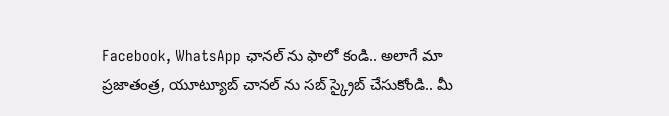Facebook, WhatsApp ఛానల్ ను ఫాలో కండి.. అలాగే మా ప్రజాతంత్ర, యూట్యూబ్ చానల్ ను సబ్ స్క్రైబ్ చేసుకోండి.. మీ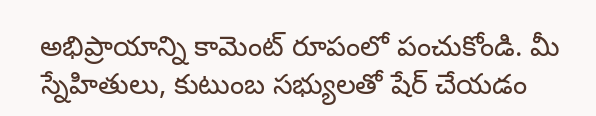అభిప్రాయాన్ని కామెంట్ రూపంలో పంచుకోండి. మీ స్నేహితులు, కుటుంబ సభ్యులతో షేర్ చేయడం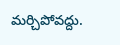మర్చిపోవద్దు.